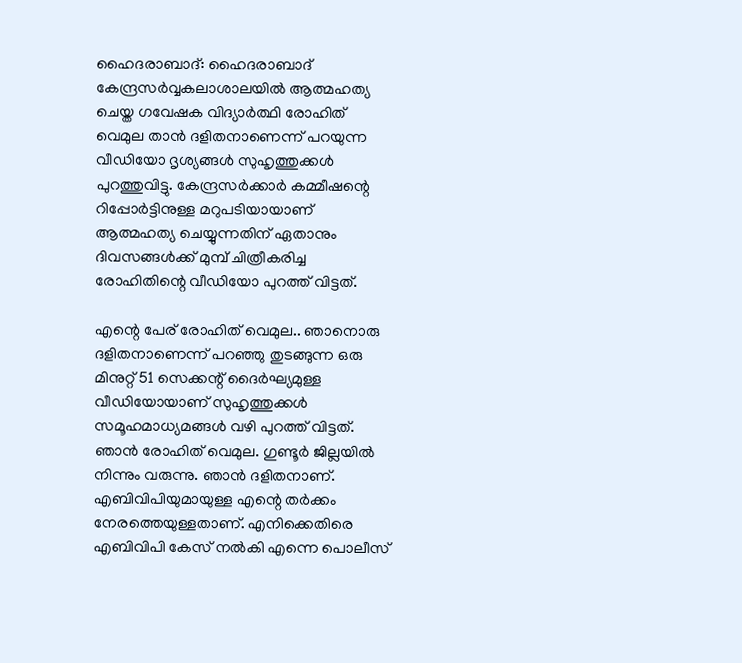ഹൈദരാബാദ്: ഹൈദരാബാദ് കേന്ദ്രസർവ്വകലാശാലയിൽ ആത്മഹത്യ ചെയ്ത ഗവേഷക വിദ്യാർത്ഥി രോഹിത് വെമുല താൻ ദളിതനാണെന്ന് പറയുന്ന വീഡിയോ ദൃശ്യങ്ങൾ സുഹൃത്തുക്കൾ പുറത്തുവിട്ടു. കേന്ദ്രസർക്കാർ കമ്മീഷന്റെ റിപ്പോർട്ടിനുള്ള മറുപടിയായാണ് ആത്മഹത്യ ചെയ്യുന്നതിന് ഏതാനും ദിവസങ്ങൾക്ക് മുമ്പ് ചിത്രീകരിച്ച രോഹിതിന്റെ വീഡിയോ പുറത്ത് വിട്ടത്.

എന്റെ പേര് രോഹിത് വെമുല.. ഞാനൊരു ദളിതനാണെന്ന് പറഞ്ഞു തുടങ്ങുന്ന ഒരു മിനുറ്റ് 51 സെക്കന്റ് ദൈർഘ്യമുള്ള വീഡിയോയാണ് സുഹൃത്തുക്കൾ സമൂഹമാധ്യമങ്ങൾ വഴി പുറത്ത് വിട്ടത്. ഞാൻ രോഹിത് വെമുല. ഗുണ്ടൂർ ജില്ലയിൽ നിന്നും വരുന്നു. ഞാൻ ദളിതനാണ്. എബിവിപിയുമായുള്ള എന്റെ തർക്കം നേരത്തെയുള്ളതാണ്. എനിക്കെതിരെ എബിവിപി കേസ് നൽകി എന്നെ പൊലീസ്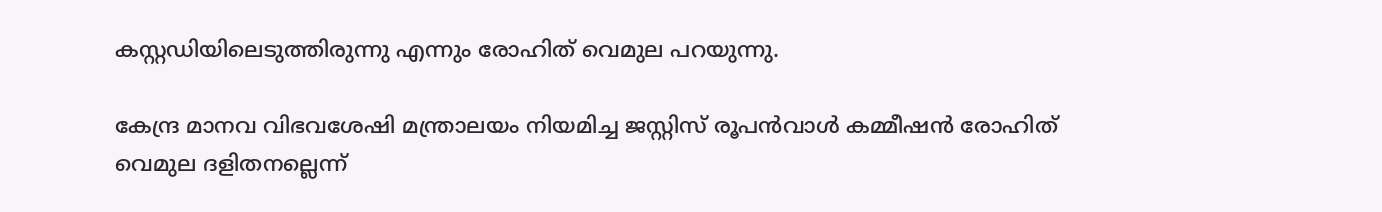കസ്റ്റഡിയിലെടുത്തിരുന്നു എന്നും രോഹിത് വെമുല പറയുന്നു.

കേന്ദ്ര മാനവ വിഭവശേഷി മന്ത്രാലയം നിയമിച്ച ജസ്റ്റിസ് രൂപൻവാൾ കമ്മീഷൻ രോഹിത് വെമുല ദളിതനല്ലെന്ന്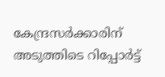കേന്ദ്രസർക്കാരിന് അടുത്തിടെ റിപ്പോർട്ട്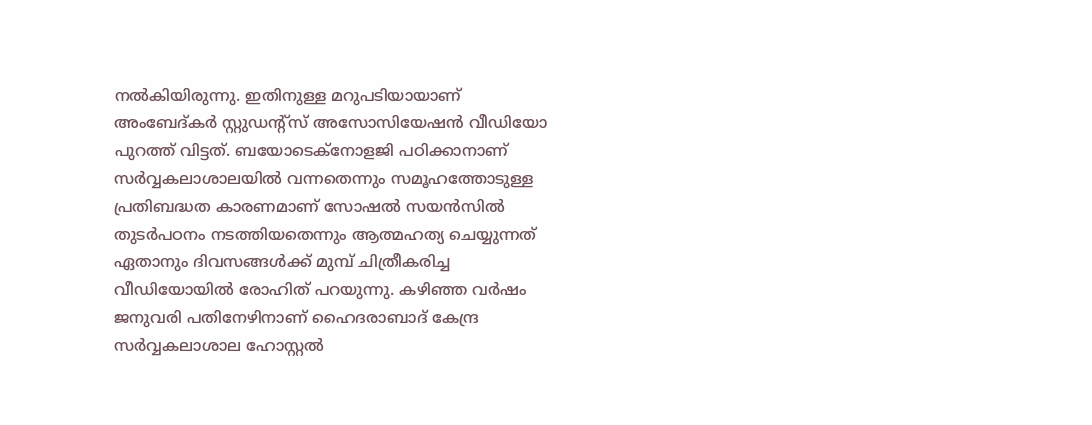നൽകിയിരുന്നു. ഇതിനുള്ള മറുപടിയായാണ് അംബേദ്കർ സ്റ്റുഡന്റ്സ് അസോസിയേഷൻ വീഡിയോ പുറത്ത് വിട്ടത്. ബയോടെക്നോളജി പഠിക്കാനാണ് സർവ്വകലാശാലയിൽ വന്നതെന്നും സമൂഹത്തോടുള്ള പ്രതിബദ്ധത കാരണമാണ് സോഷൽ സയൻസിൽ തുടർപഠനം നടത്തിയതെന്നും ആത്മഹത്യ ചെയ്യുന്നത് ഏതാനും ദിവസങ്ങൾക്ക് മുമ്പ് ചിത്രീകരിച്ച വീഡിയോയിൽ രോഹിത് പറയുന്നു. കഴിഞ്ഞ വർഷം ജനുവരി പതിനേഴിനാണ് ഹൈദരാബാദ് കേന്ദ്ര സ‍ർവ്വകലാശാല ഹോസ്റ്റൽ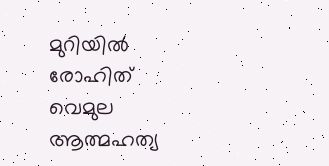മുറിയിൽ രോഹിത് വെമുല ആത്മഹത്യ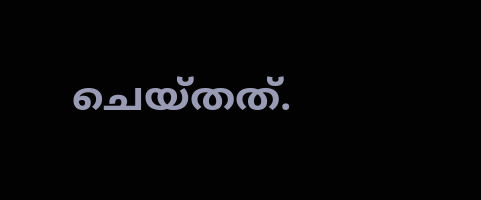ചെയ്തത്.